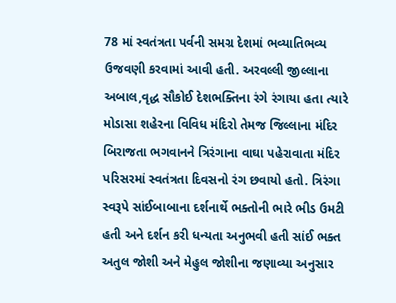78 માં સ્વતંત્રતા પર્વની સમગ્ર દેશમાં ભવ્યાતિભવ્ય ઉજવણી કરવામાં આવી હતી. અરવલ્લી જીલ્લાના અબાલ,વૃદ્ધ સૌકોઈ દેશભક્તિના રંગે રંગાયા હતા ત્યારે મોડાસા શહેરના વિવિધ મંદિરો તેમજ જિલ્લાના મંદિર બિરાજતા ભગવાનને ત્રિરંગાના વાઘા પહેરાવાતા મંદિર પરિસરમાં સ્વતંત્રતા દિવસનો રંગ છવાયો હતો. ત્રિરંગા સ્વરૂપે સાંઈબાબાના દર્શનાર્થે ભક્તોની ભારે ભીડ ઉમટી હતી અને દર્શન કરી ધન્યતા અનુભવી હતી સાંઈ ભક્ત અતુલ જોશી અને મેહુલ જોશીના જણાવ્યા અનુસાર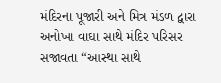મંદિરના પૂજારી અને મિત્ર મંડળ દ્વારા અનોખા વાઘા સાથે મંદિર પરિસર સજાવતા “આસ્થા સાથે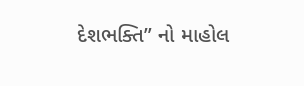દેશભક્તિ” નો માહોલ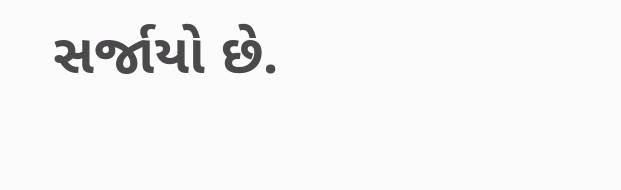સર્જાયો છે.